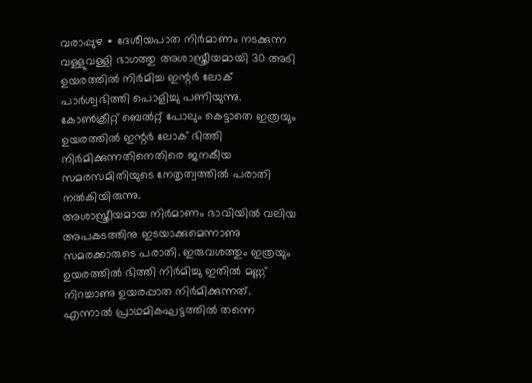വരാപ്പുഴ ∙ ദേശീയപാത നിർമാണം നടക്കുന്ന വള്ളുവള്ളി ഭാഗത്തു അശാസ്ത്രീയമായി 30 അടി ഉയരത്തിൽ നിർമിച്ച ഇന്റർ ലോക് പാർശ്വഭിത്തി പൊളിച്ചു പണിയുന്നു. കോൺക്രീറ്റ് ബെൽറ്റ് പോലും കെട്ടാതെ ഇത്രയും ഉയരത്തിൽ ഇന്റർ ലോക് ഭിത്തി നിർമിക്കുന്നതിനെതിരെ ജനകീയ സമരസമിതിയുടെ നേതൃത്വത്തിൽ പരാതി നൽകിയിരുന്നു.
അശാസ്ത്രീയമായ നിർമാണം ഭാവിയിൽ വലിയ അപകടത്തിനു ഇടയാക്കുമെന്നാണു സമരക്കാരുടെ പരാതി. ഇരുവശത്തും ഇത്രയും ഉയരത്തിൽ ഭിത്തി നിർമിച്ചു ഇതിൽ മണ്ണ് നിറച്ചാണു ഉയരപ്പാത നിർമിക്കുന്നത്.
എന്നാൽ പ്രാഥമികഘട്ടത്തിൽ തന്നെ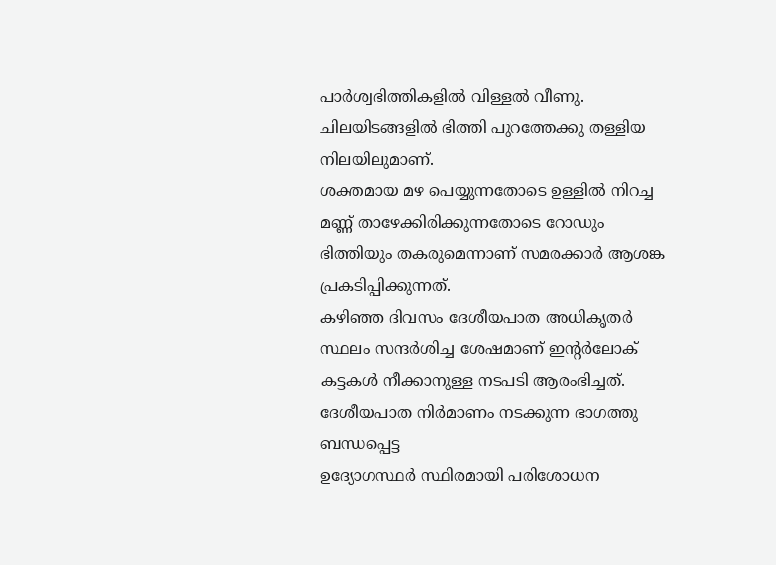പാർശ്വഭിത്തികളിൽ വിള്ളൽ വീണു. ചിലയിടങ്ങളിൽ ഭിത്തി പുറത്തേക്കു തള്ളിയ നിലയിലുമാണ്.
ശക്തമായ മഴ പെയ്യുന്നതോടെ ഉള്ളിൽ നിറച്ച മണ്ണ് താഴേക്കിരിക്കുന്നതോടെ റോഡും ഭിത്തിയും തകരുമെന്നാണ് സമരക്കാർ ആശങ്ക പ്രകടിപ്പിക്കുന്നത്.
കഴിഞ്ഞ ദിവസം ദേശീയപാത അധികൃതർ സ്ഥലം സന്ദർശിച്ച ശേഷമാണ് ഇന്റർലോക് കട്ടകൾ നീക്കാനുള്ള നടപടി ആരംഭിച്ചത്. ദേശീയപാത നിർമാണം നടക്കുന്ന ഭാഗത്തു ബന്ധപ്പെട്ട
ഉദ്യോഗസ്ഥർ സ്ഥിരമായി പരിശോധന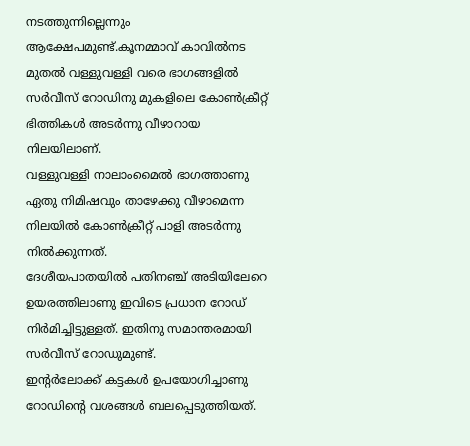നടത്തുന്നില്ലെന്നും ആക്ഷേപമുണ്ട്.കൂനമ്മാവ് കാവിൽനട മുതൽ വള്ളുവള്ളി വരെ ഭാഗങ്ങളിൽ സർവീസ് റോഡിനു മുകളിലെ കോൺക്രീറ്റ് ഭിത്തികൾ അടർന്നു വീഴാറായ നിലയിലാണ്.
വള്ളുവള്ളി നാലാംമൈൽ ഭാഗത്താണു ഏതു നിമിഷവും താഴേക്കു വീഴാമെന്ന നിലയിൽ കോൺക്രീറ്റ് പാളി അടർന്നു നിൽക്കുന്നത്.
ദേശീയപാതയിൽ പതിനഞ്ച് അടിയിലേറെ ഉയരത്തിലാണു ഇവിടെ പ്രധാന റോഡ് നിർമിച്ചിട്ടുള്ളത്. ഇതിനു സമാന്തരമായി സർവീസ് റോഡുമുണ്ട്.
ഇന്റർലോക്ക് കട്ടകൾ ഉപയോഗിച്ചാണു റോഡിന്റെ വശങ്ങൾ ബലപ്പെടുത്തിയത്.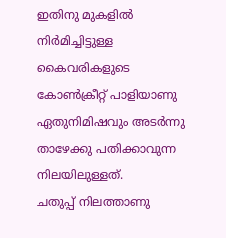ഇതിനു മുകളിൽ നിർമിച്ചിട്ടുള്ള കൈവരികളുടെ കോൺക്രീറ്റ് പാളിയാണു ഏതുനിമിഷവും അടർന്നു താഴേക്കു പതിക്കാവുന്ന നിലയിലുള്ളത്.
ചതുപ്പ് നിലത്താണു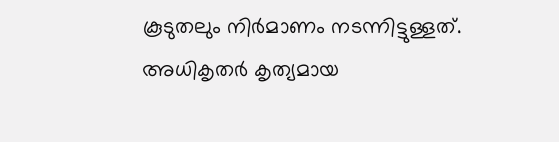കൂടുതലും നിർമാണം നടന്നിട്ടുള്ളത്. അധികൃതർ കൃത്യമായ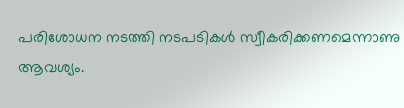പരിശോധന നടത്തി നടപടികൾ സ്വീകരിക്കണമെന്നാണു ആവശ്യം.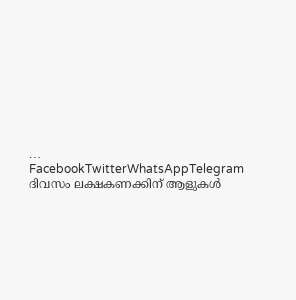… FacebookTwitterWhatsAppTelegram
ദിവസം ലക്ഷകണക്കിന് ആളുകൾ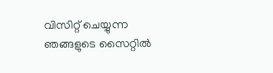വിസിറ്റ് ചെയ്യുന്ന ഞങ്ങളുടെ സൈറ്റിൽ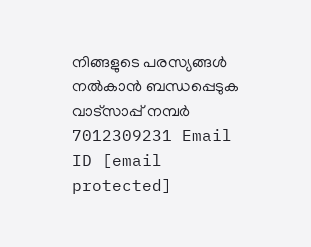നിങ്ങളുടെ പരസ്യങ്ങൾ നൽകാൻ ബന്ധപ്പെടുക വാട്സാപ്പ് നമ്പർ 7012309231 Email ID [email protected]